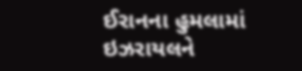ઈરાનના હુમલામાં ઇઝરાયલને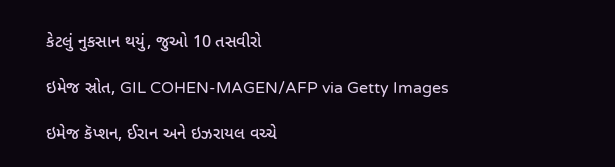કેટલું નુકસાન થયું, જુઓ 10 તસવીરો

ઇમેજ સ્રોત, GIL COHEN-MAGEN/AFP via Getty Images

ઇમેજ કૅપ્શન, ઈરાન અને ઇઝરાયલ વચ્ચે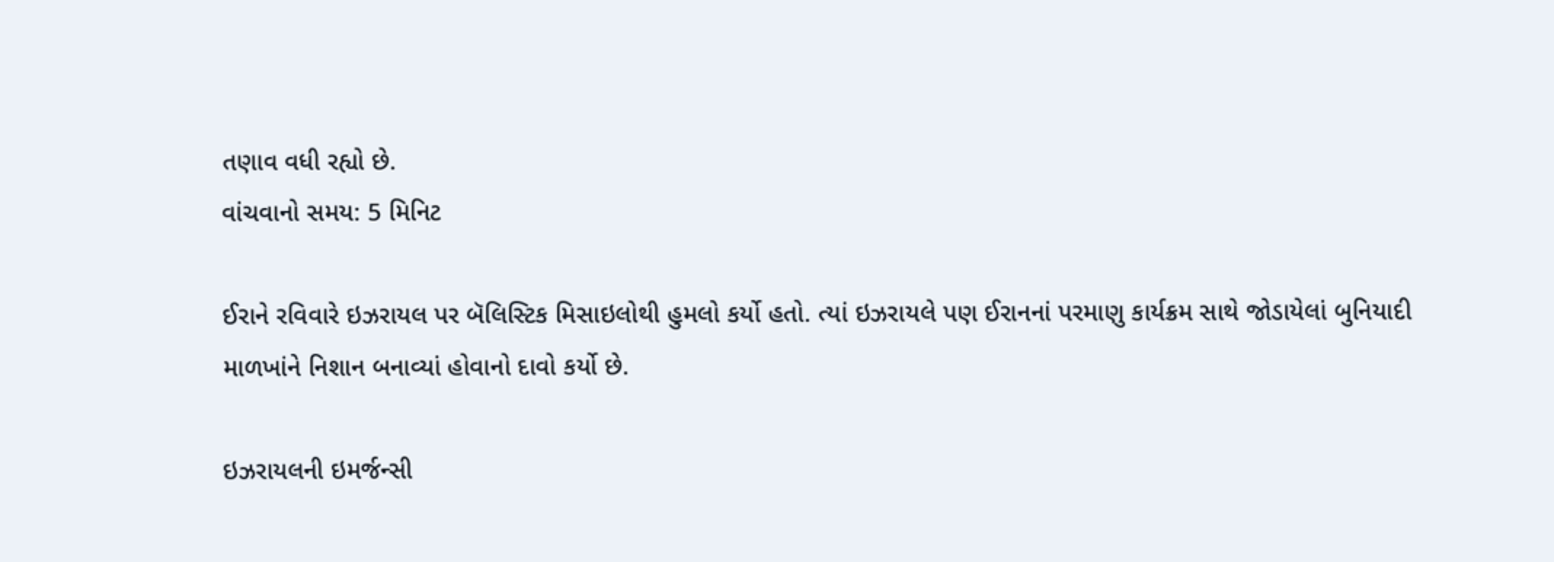તણાવ વધી રહ્યો છે.
વાંચવાનો સમય: 5 મિનિટ

ઈરાને રવિવારે ઇઝરાયલ પર બૅલિસ્ટિક મિસાઇલોથી હુમલો કર્યો હતો. ત્યાં ઇઝરાયલે પણ ઈરાનનાં પરમાણુ કાર્યક્રમ સાથે જોડાયેલાં બુનિયાદી માળખાંને નિશાન બનાવ્યાં હોવાનો દાવો કર્યો છે.

ઇઝરાયલની ઇમર્જન્સી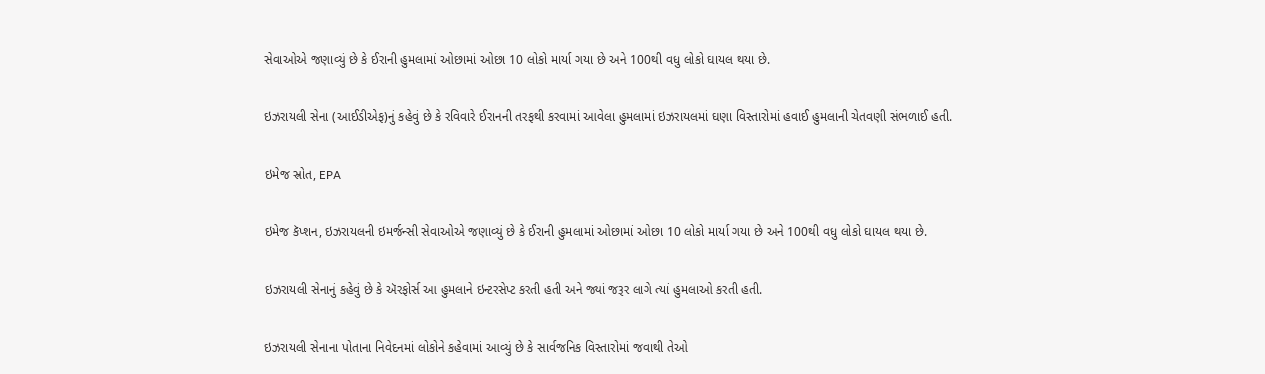સેવાઓએ જણાવ્યું છે કે ઈરાની હુમલામાં ઓછામાં ઓછા 10 લોકો માર્યા ગયા છે અને 100થી વધુ લોકો ઘાયલ થયા છે.

ઇઝરાયલી સેના (આઈડીએફ)નું કહેવું છે કે રવિવારે ઈરાનની તરફથી કરવામાં આવેલા હુમલામાં ઇઝરાયલમાં ઘણા વિસ્તારોમાં હવાઈ હુમલાની ચેતવણી સંભળાઈ હતી.

ઇમેજ સ્રોત, EPA

ઇમેજ કૅપ્શન, ઇઝરાયલની ઇમર્જન્સી સેવાઓએ જણાવ્યું છે કે ઈરાની હુમલામાં ઓછામાં ઓછા 10 લોકો માર્યા ગયા છે અને 100થી વધુ લોકો ઘાયલ થયા છે.

ઇઝરાયલી સેનાનું કહેવું છે કે ઍરફોર્સ આ હુમલાને ઇન્ટરસેપ્ટ કરતી હતી અને જ્યાં જરૂર લાગે ત્યાં હુમલાઓ કરતી હતી.

ઇઝરાયલી સેનાના પોતાના નિવેદનમાં લોકોને કહેવામાં આવ્યું છે કે સાર્વજનિક વિસ્તારોમાં જવાથી તેઓ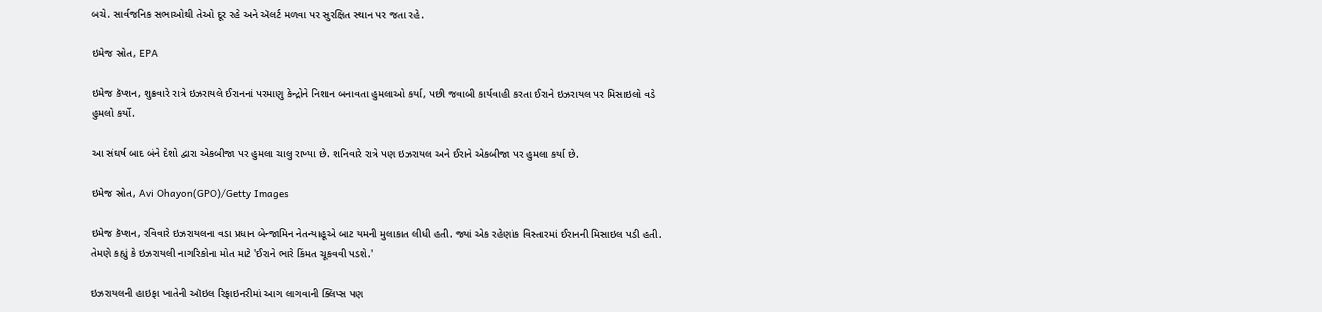બચે. સાર્વજનિક સભાઓથી તેઓ દૂર રહે અને ઍલર્ટ મળવા પર સુરક્ષિત સ્થાન પર જતા રહે.

ઇમેજ સ્રોત, EPA

ઇમેજ કૅપ્શન, શુક્રવારે રાત્રે ઇઝરાયલે ઈરાનનાં પરમાણુ કેન્દ્રોને નિશાન બનાવતા હુમલાઓ કર્યા, પછી જવાબી કાર્યવાહી કરતા ઈરાને ઇઝરાયલ પર મિસાઇલો વડે હુમલો કર્યો.

આ સંઘર્ષ બાદ બંને દેશો દ્વારા એકબીજા પર હુમલા ચાલુ રાખ્યા છે. શનિવારે રાત્રે પણ ઇઝરાયલ અને ઈરાને એકબીજા પર હુમલા કર્યા છે.

ઇમેજ સ્રોત, Avi Ohayon(GPO)/Getty Images

ઇમેજ કૅપ્શન, રવિવારે ઇઝરાયલના વડા પ્રધાન બેન્જામિન નેતન્યાહૂએ બાટ યમની મુલાકાત લીધી હતી. જ્યાં એક રહેણાંક વિસ્તારમાં ઈરાનની મિસાઇલ પડી હતી. તેમણે કહ્યું કે ઇઝરાયલી નાગરિકોના મોત માટે 'ઈરાને ભારે કિંમત ચૂકવવી પડશે.'

ઇઝરાયલની હાઇફા ખાતેની ઑઇલ રિફાઇનરીમાં આગ લાગવાની ક્લિપ્સ પણ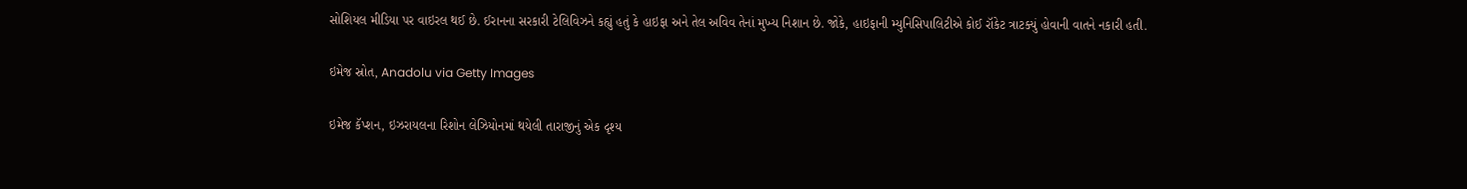સોશિયલ મીડિયા પર વાઇરલ થઈ છે. ઈરાનના સરકારી ટેલિવિઝને કહ્યું હતું કે હાઇફા અને તેલ અવિવ તેનાં મુખ્ય નિશાન છે. જોકે, હાઇફાની મ્યુનિસિપાલિટીએ કોઈ રૉકેટ ત્રાટક્યું હોવાની વાતને નકારી હતી.

ઇમેજ સ્રોત, Anadolu via Getty Images

ઇમેજ કૅપ્શન, ઇઝરાયલના રિશોન લેઝિયોનમાં થયેલી તારાજીનું એક દૃશ્ય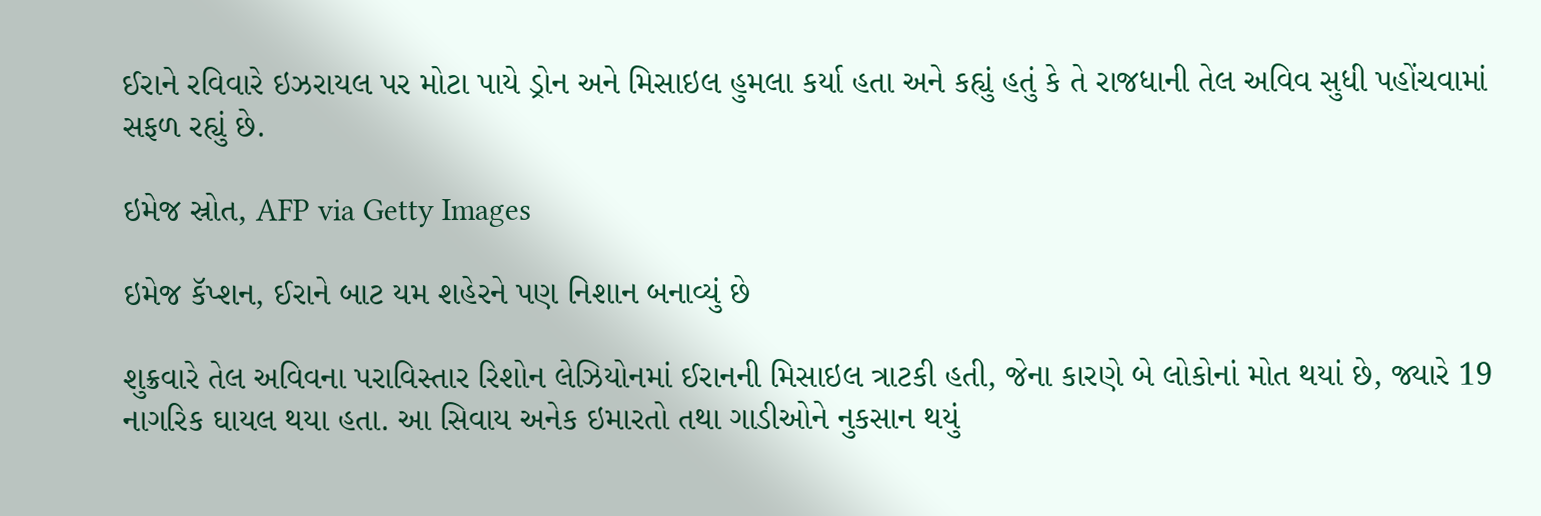ઈરાને રવિવારે ઇઝરાયલ પર મોટા પાયે ડ્રોન અને મિસાઇલ હુમલા કર્યા હતા અને કહ્યું હતું કે તે રાજધાની તેલ અવિવ સુધી પહોંચવામાં સફળ રહ્યું છે.

ઇમેજ સ્રોત, AFP via Getty Images

ઇમેજ કૅપ્શન, ઈરાને બાટ યમ શહેરને પણ નિશાન બનાવ્યું છે

શુક્રવારે તેલ અવિવના પરાવિસ્તાર રિશોન લેઝિયોનમાં ઈરાનની મિસાઇલ ત્રાટકી હતી, જેના કારણે બે લોકોનાં મોત થયાં છે, જ્યારે 19 નાગરિક ઘાયલ થયા હતા. આ સિવાય અનેક ઇમારતો તથા ગાડીઓને નુકસાન થયું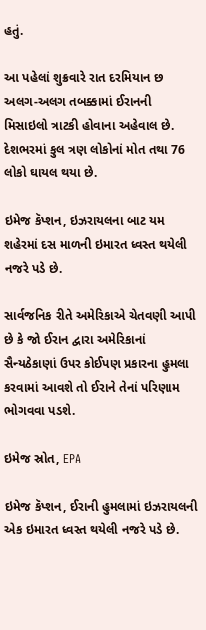હતું.

આ પહેલાં શુક્રવારે રાત દરમિયાન છ અલગ-અલગ તબક્કામાં ઈરાનની મિસાઇલો ત્રાટકી હોવાના અહેવાલ છે. દેશભરમાં કુલ ત્રણ લોકોનાં મોત તથા 76 લોકો ઘાયલ થયા છે.

ઇમેજ કૅપ્શન, ઇઝરાયલના બાટ યમ શહેરમાં દસ માળની ઇમારત ધ્વસ્ત થયેલી નજરે પડે છે.

સાર્વજનિક રીતે અમેરિકાએ ચેતવણી આપી છે કે જો ઈરાન દ્વારા અમેરિકાનાં સૈન્યઠેકાણાં ઉપર કોઈપણ પ્રકારના હુમલા કરવામાં આવશે તો ઈરાને તેનાં પરિણામ ભોગવવા પડશે.

ઇમેજ સ્રોત, EPA

ઇમેજ કૅપ્શન, ઈરાની હુમલામાં ઇઝરાયલની એક ઇમારત ધ્વસ્ત થયેલી નજરે પડે છે.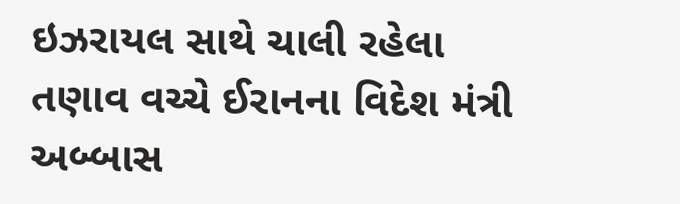ઇઝરાયલ સાથે ચાલી રહેલા તણાવ વચ્ચે ઈરાનના વિદેશ મંત્રી અબ્બાસ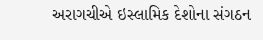અરાગચીએ ઇસ્લામિક દેશોના સંગઠન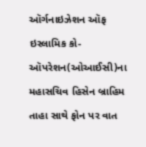ઑર્ગનાઇઝેશન ઑફ ઇસ્લામિક કો-ઑપરેશન(ઓઆઈસી)ના મહાસચિવ હિસેન બ્રાહિમ તાહા સાથે ફોન પર વાત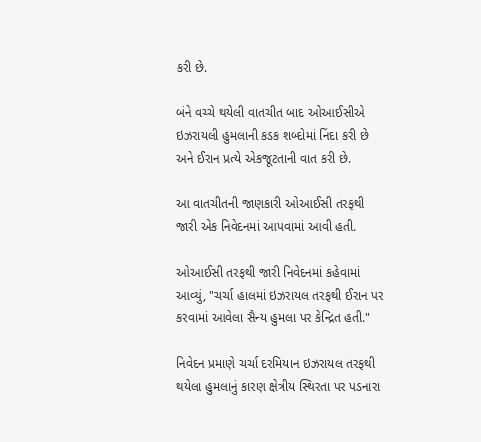કરી છે.

બંને વચ્ચે થયેલી વાતચીત બાદ ઓઆઈસીએ ઇઝરાયલી હુમલાની કડક શબ્દોમાં નિંદા કરી છે અને ઈરાન પ્રત્યે એકજૂટતાની વાત કરી છે.

આ વાતચીતની જાણકારી ઓઆઈસી તરફથી જારી એક નિવેદનમાં આપવામાં આવી હતી.

ઓઆઈસી તરફથી જારી નિવેદનમાં કહેવામાં આવ્યું, "ચર્ચા હાલમાં ઇઝરાયલ તરફથી ઈરાન પર કરવામાં આવેલા સૈન્ય હુમલા પર કેન્દ્રિત હતી."

નિવેદન પ્રમાણે ચર્ચા દરમિયાન ઇઝરાયલ તરફથી થયેલા હુમલાનું કારણ ક્ષેત્રીય સ્થિરતા પર પડનારા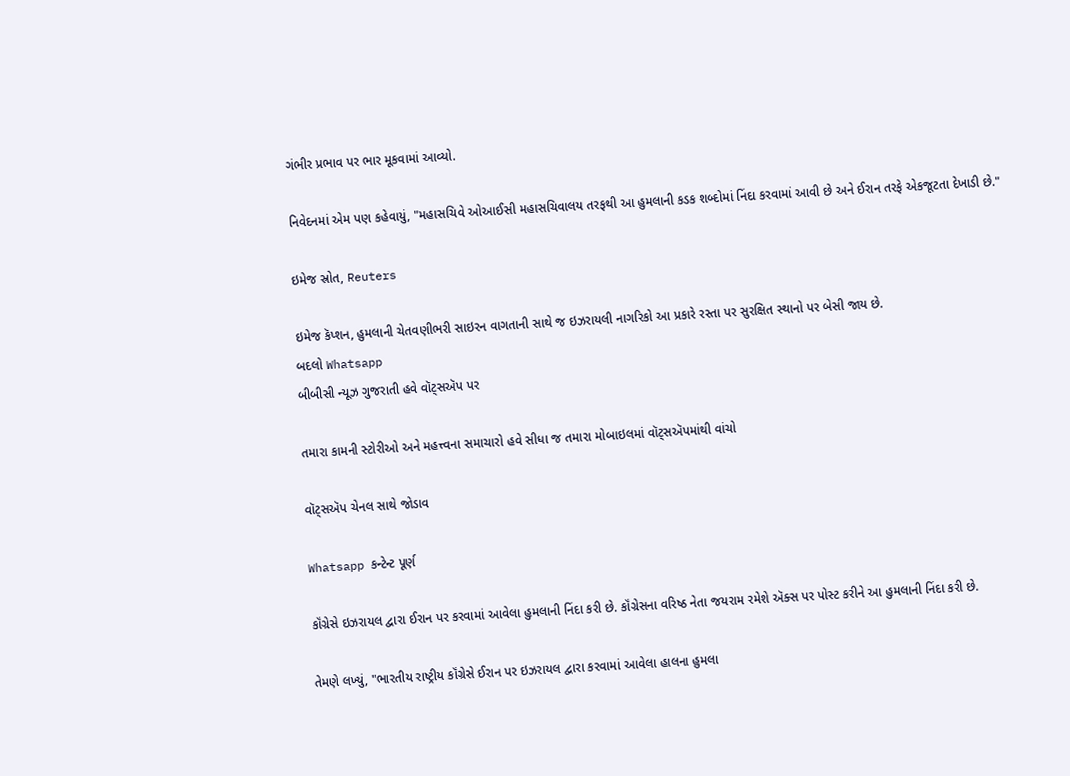ગંભીર પ્રભાવ પર ભાર મૂકવામાં આવ્યો.

નિવેદનમાં એમ પણ કહેવાયું, "મહાસચિવે ઓઆઈસી મહાસચિવાલય તરફથી આ હુમલાની કડક શબ્દોમાં નિંદા કરવામાં આવી છે અને ઈરાન તરફે એકજૂટતા દેખાડી છે."

ઇમેજ સ્રોત, Reuters

ઇમેજ કૅપ્શન, હુમલાની ચેતવણીભરી સાઇરન વાગતાની સાથે જ ઇઝરાયલી નાગરિકો આ પ્રકારે રસ્તા પર સુરક્ષિત સ્થાનો પર બેસી જાય છે.
બદલો Whatsapp
બીબીસી ન્યૂઝ ગુજરાતી હવે વૉટ્સઍપ પર

તમારા કામની સ્ટોરીઓ અને મહત્ત્વના સમાચારો હવે સીધા જ તમારા મોબાઇલમાં વૉટ્સઍપમાંથી વાંચો

વૉટ્સઍપ ચેનલ સાથે જોડાવ

Whatsapp કન્ટેન્ટ પૂર્ણ

કૉંગ્રેસે ઇઝરાયલ દ્વારા ઈરાન પર કરવામાં આવેલા હુમલાની નિંદા કરી છે. કૉંગ્રેસના વરિષ્ઠ નેતા જયરામ રમેશે ઍક્સ પર પોસ્ટ કરીને આ હુમલાની નિંદા કરી છે.

તેમણે લખ્યું, "ભારતીય રાષ્ટ્રીય કૉંગ્રેસે ઈરાન પર ઇઝરાયલ દ્વારા કરવામાં આવેલા હાલના હુમલા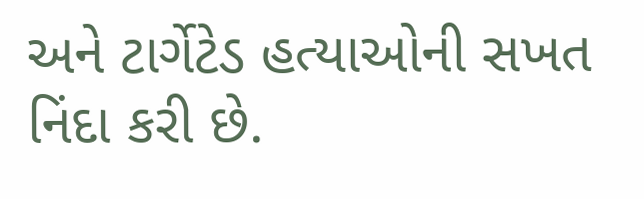અને ટાર્ગેટેડ હત્યાઓની સખત નિંદા કરી છે.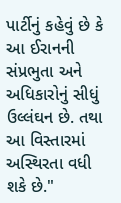પાર્ટીનું કહેવું છે કે આ ઈરાનની સંપ્રભુતા અને અધિકારોનું સીધું ઉલ્લંઘન છે. તથા આ વિસ્તારમાં અસ્થિરતા વધી શકે છે."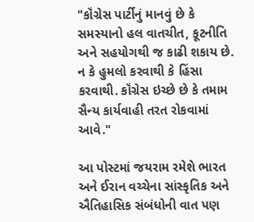"કૉંગ્રેસ પાર્ટીનું માનવું છે કે સમસ્યાનો હલ વાતચીત, કૂટનીતિ અને સહયોગથી જ કાઢી શકાય છે. ન કે હુમલો કરવાથી કે હિંસા કરવાથી. કૉંગ્રેસ ઇચ્છે છે કે તમામ સૈન્ય કાર્યવાહી તરત રોકવામાં આવે."

આ પોસ્ટમાં જયરામ રમેશે ભારત અને ઈરાન વચ્ચેના સાંસ્કૃતિક અને ઐતિહાસિક સંબંધોની વાત પણ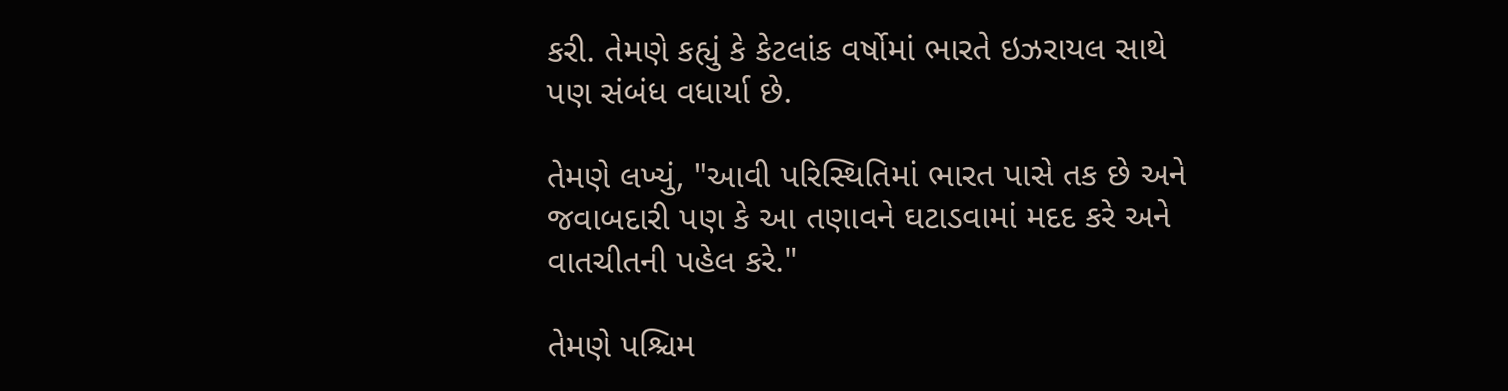કરી. તેમણે કહ્યું કે કેટલાંક વર્ષોમાં ભારતે ઇઝરાયલ સાથે પણ સંબંધ વધાર્યા છે.

તેમણે લખ્યું, "આવી પરિસ્થિતિમાં ભારત પાસે તક છે અને જવાબદારી પણ કે આ તણાવને ઘટાડવામાં મદદ કરે અને વાતચીતની પહેલ કરે."

તેમણે પશ્ચિમ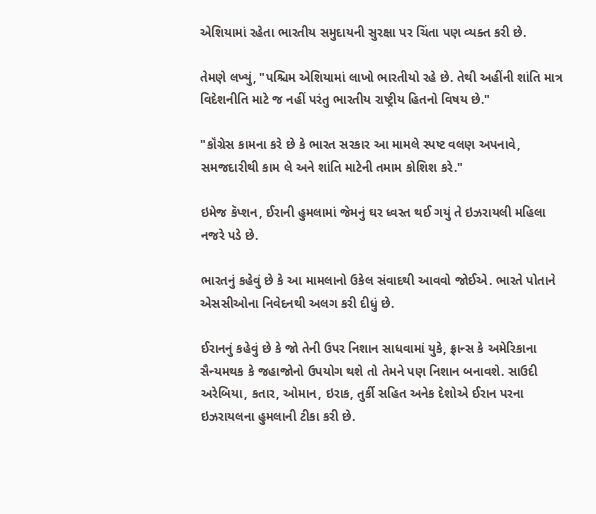એશિયામાં રહેતા ભારતીય સમુદાયની સુરક્ષા પર ચિંતા પણ વ્યક્ત કરી છે.

તેમણે લખ્યું, "પશ્ચિમ એશિયામાં લાખો ભારતીયો રહે છે. તેથી અહીંની શાંતિ માત્ર વિદેશનીતિ માટે જ નહીં પરંતુ ભારતીય રાષ્ટ્રીય હિતનો વિષય છે."

"કૉંગ્રેસ કામના કરે છે કે ભારત સરકાર આ મામલે સ્પષ્ટ વલણ અપનાવે, સમજદારીથી કામ લે અને શાંતિ માટેની તમામ કોશિશ કરે."

ઇમેજ કૅપ્શન, ઈરાની હુમલામાં જેમનું ઘર ધ્વસ્ત થઈ ગયું તે ઇઝરાયલી મહિલા નજરે પડે છે.

ભારતનું કહેવું છે કે આ મામલાનો ઉકેલ સંવાદથી આવવો જોઈએ. ભારતે પોતાને એસસીઓના નિવેદનથી અલગ કરી દીધું છે.

ઈરાનનું કહેવું છે કે જો તેની ઉપર નિશાન સાધવામાં યુકે, ફ્રાન્સ કે અમેરિકાના સૈન્યમથક કે જહાજોનો ઉપયોગ થશે તો તેમને પણ નિશાન બનાવશે. સાઉદી અરેબિયા, કતાર, ઓમાન, ઇરાક, તુર્કી સહિત અનેક દેશોએ ઈરાન પરના ઇઝરાયલના હુમલાની ટીકા કરી છે.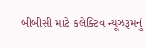બીબીસી માટે કલેક્ટિવ ન્યૂઝરૂમનું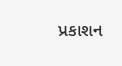પ્રકાશન